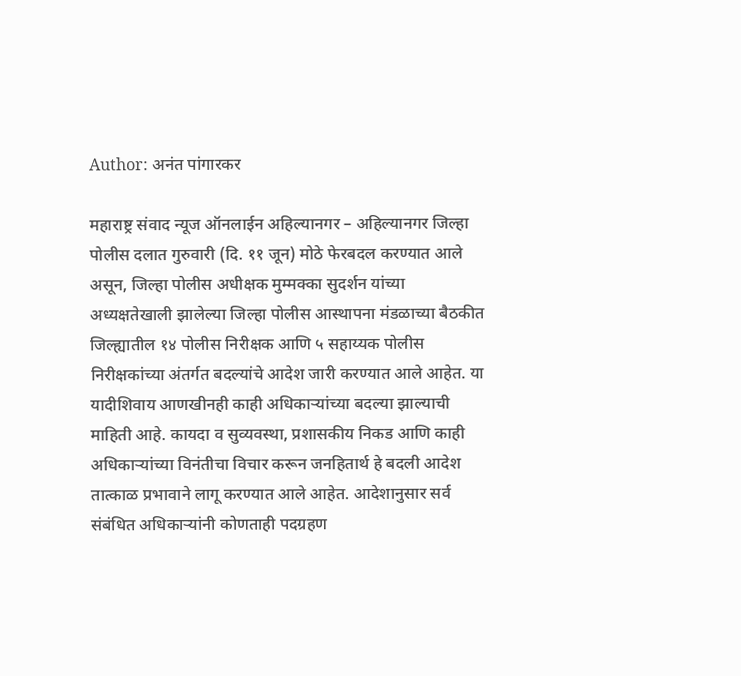Author: अनंत पांगारकर

महाराष्ट्र संवाद न्यूज ऑनलाईन अहिल्यानगर – अहिल्यानगर जिल्हा पोलीस दलात गुरुवारी (दि. ११ जून) मोठे फेरबदल करण्यात आले असून, जिल्हा पोलीस अधीक्षक मुम्मक्का सुदर्शन यांच्या अध्यक्षतेखाली झालेल्या जिल्हा पोलीस आस्थापना मंडळाच्या बैठकीत जिल्ह्यातील १४ पोलीस निरीक्षक आणि ५ सहाय्यक पोलीस निरीक्षकांच्या अंतर्गत बदल्यांचे आदेश जारी करण्यात आले आहेत. या यादीशिवाय आणखीनही काही अधिकाऱ्यांच्या बदल्या झाल्याची माहिती आहे. कायदा व सुव्यवस्था, प्रशासकीय निकड आणि काही अधिकाऱ्यांच्या विनंतीचा विचार करून जनहितार्थ हे बदली आदेश तात्काळ प्रभावाने लागू करण्यात आले आहेत. आदेशानुसार सर्व संबंधित अधिकाऱ्यांनी कोणताही पदग्रहण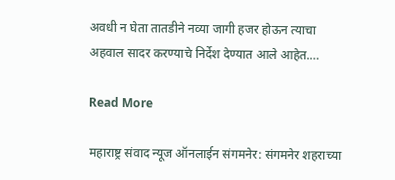अवधी न घेता तातडीने नव्या जागी हजर होऊन त्याचा अहवाल सादर करण्याचे निर्देश देण्यात आले आहेत.…

Read More

महाराष्ट्र संवाद न्यूज ऑनलाईन संगमनेर: संगमनेर शहराच्या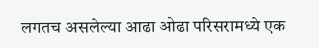लगतच असलेल्या आढा ओढा परिसरामध्ये एक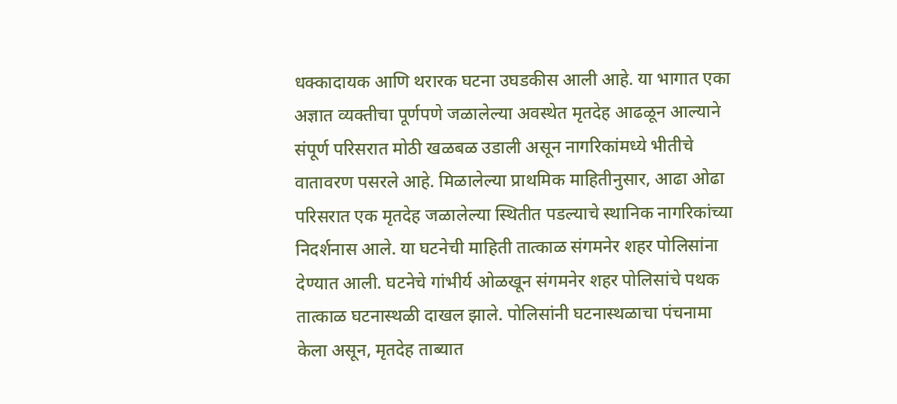धक्कादायक आणि थरारक घटना उघडकीस आली आहे. या भागात एका अज्ञात व्यक्तीचा पूर्णपणे जळालेल्या अवस्थेत मृतदेह आढळून आल्याने संपूर्ण परिसरात मोठी खळबळ उडाली असून नागरिकांमध्ये भीतीचे वातावरण पसरले आहे. मिळालेल्या प्राथमिक माहितीनुसार, आढा ओढा परिसरात एक मृतदेह जळालेल्या स्थितीत पडल्याचे स्थानिक नागरिकांच्या निदर्शनास आले. या घटनेची माहिती तात्काळ संगमनेर शहर पोलिसांना देण्यात आली. घटनेचे गांभीर्य ओळखून संगमनेर शहर पोलिसांचे पथक तात्काळ घटनास्थळी दाखल झाले. पोलिसांनी घटनास्थळाचा पंचनामा केला असून, मृतदेह ताब्यात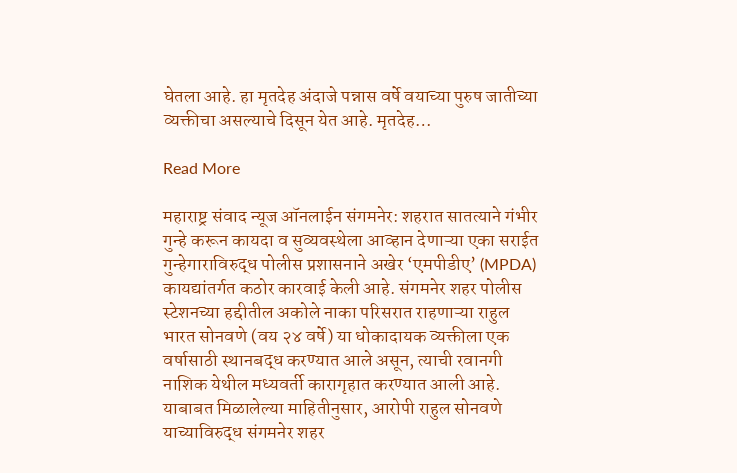घेतला आहे. हा मृतदेह अंदाजे पन्नास वर्षे वयाच्या पुरुष जातीच्या व्यक्तीचा असल्याचे दिसून येत आहे. मृतदेह…

Read More

महाराष्ट्र संवाद न्यूज ऑनलाईन संगमनेर: शहरात सातत्याने गंभीर गुन्हे करून कायदा व सुव्यवस्थेला आव्हान देणाऱ्या एका सराईत गुन्हेगाराविरुद्ध पोलीस प्रशासनाने अखेर ‘एमपीडीए’ (MPDA) कायद्यांतर्गत कठोर कारवाई केली आहे. संगमनेर शहर पोलीस स्टेशनच्या हद्दीतील अकोले नाका परिसरात राहणाऱ्या राहुल भारत सोनवणे (वय २४ वर्षे) या धोकादायक व्यक्तीला एक वर्षासाठी स्थानबद्ध करण्यात आले असून, त्याची रवानगी नाशिक येथील मध्यवर्ती कारागृहात करण्यात आली आहे. याबाबत मिळालेल्या माहितीनुसार, आरोपी राहुल सोनवणे याच्याविरुद्ध संगमनेर शहर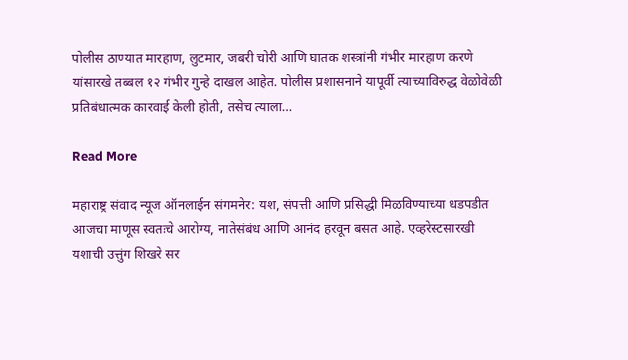पोलीस ठाण्यात मारहाण, लुटमार, जबरी चोरी आणि घातक शस्त्रांनी गंभीर मारहाण करणे यांसारखे तब्बल १२ गंभीर गुन्हे दाखल आहेत. पोलीस प्रशासनाने यापूर्वी त्याच्याविरुद्ध वेळोवेळी प्रतिबंधात्मक कारवाई केली होती, तसेच त्याला…

Read More

महाराष्ट्र संवाद न्यूज ऑनलाईन संगमनेर: यश, संपत्ती आणि प्रसिद्धी मिळविण्याच्या धडपडीत आजचा माणूस स्वतःचे आरोग्य, नातेसंबंध आणि आनंद हरवून बसत आहे. एव्हरेस्टसारखी यशाची उत्तुंग शिखरे सर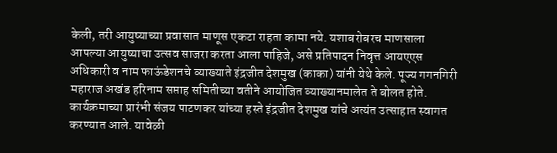केली, तरी आयुष्याच्या प्रवासात माणूस एकटा राहता कामा नये. यशाबरोबरच माणसाला आपल्या आयुष्याचा उत्सव साजरा करता आला पाहिजे, असे प्रतिपादन निवृत्त आयएएस अधिकारी व नाम फाऊंडेशनचे व्याख्याते इंद्रजीत देशमुख (काका) यांनी येथे केले. पूज्य गगनगिरी महाराज अखंड हरिनाम सप्ताह समितीच्या वतीने आयोजित व्याख्यानमालेत ते बोलत होते. कार्यक्रमाच्या प्रारंभी संजय पाटणकर यांच्या हस्ते इंद्रजीत देशमुख यांचे अत्यंत उत्साहात स्वागत करण्यात आले. यावेळी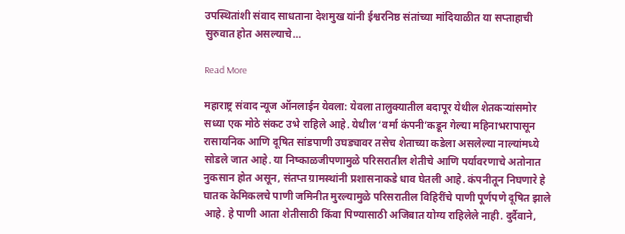उपस्थितांशी संवाद साधताना देशमुख यांनी ईश्वरनिष्ठ संतांच्या मांदियाळीत या सप्ताहाची सुरुवात होत असल्याचे…

Read More

महाराष्ट्र संवाद न्यूज ऑनलाईन येवला: येवला तालुक्यातील बदापूर येथील शेतकऱ्यांसमोर सध्या एक मोठे संकट उभे राहिले आहे. येथील ‘वर्मा कंपनी’कडून गेल्या महिनाभरापासून रासायनिक आणि दूषित सांडपाणी उघड्यावर तसेच शेताच्या कडेला असलेल्या नाल्यांमध्ये सोडले जात आहे. या निष्काळजीपणामुळे परिसरातील शेतीचे आणि पर्यावरणाचे अतोनात नुकसान होत असून, संतप्त ग्रामस्थांनी प्रशासनाकडे धाव घेतली आहे. कंपनीतून निघणारे हे घातक केमिकलचे पाणी जमिनीत मुरल्यामुळे परिसरातील विहिरींचे पाणी पूर्णपणे दूषित झाले आहे. हे पाणी आता शेतीसाठी किंवा पिण्यासाठी अजिबात योग्य राहिलेले नाही. दुर्दैवाने,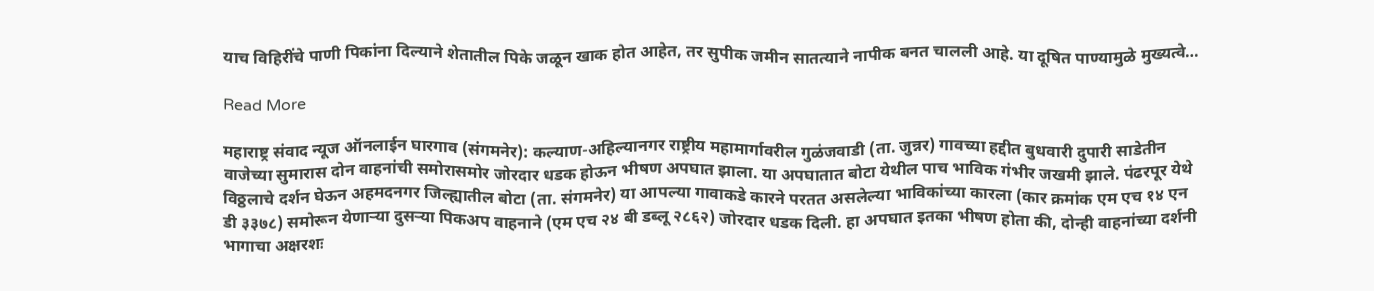याच विहिरींचे पाणी पिकांना दिल्याने शेतातील पिके जळून खाक होत आहेत, तर सुपीक जमीन सातत्याने नापीक बनत चालली आहे. या दूषित पाण्यामुळे मुख्यत्वे…

Read More

महाराष्ट्र संवाद न्यूज ऑनलाईन घारगाव (संगमनेर): कल्याण-अहिल्यानगर राष्ट्रीय महामार्गावरील गुळंजवाडी (ता. जुन्नर) गावच्या हद्दीत बुधवारी दुपारी साडेतीन वाजेच्या सुमारास दोन वाहनांची समोरासमोर जोरदार धडक होऊन भीषण अपघात झाला. या अपघातात बोटा येथील पाच भाविक गंभीर जखमी झाले. पंढरपूर येथे विठ्ठलाचे दर्शन घेऊन अहमदनगर जिल्ह्यातील बोटा (ता. संगमनेर) या आपल्या गावाकडे कारने परतत असलेल्या भाविकांच्या कारला (कार क्रमांक एम एच १४ एन डी ३३७८) समोरून येणाऱ्या दुसऱ्या पिकअप वाहनाने (एम एच २४ बी डब्लू २८६२) जोरदार धडक दिली. हा अपघात इतका भीषण होता की, दोन्ही वाहनांच्या दर्शनी भागाचा अक्षरशः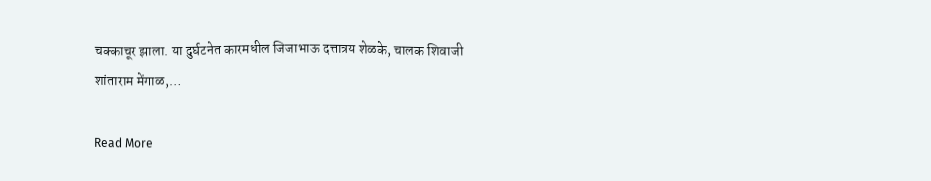चक्काचूर झाला. या दुर्घटनेत कारमधील जिजाभाऊ दत्तात्रय शेळके, चालक शिवाजी शांताराम मेंगाळ,…

Read More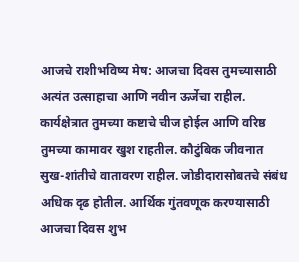आजचे राशीभविष्य मेष: आजचा दिवस तुमच्यासाठी अत्यंत उत्साहाचा आणि नवीन ऊर्जेचा राहील. कार्यक्षेत्रात तुमच्या कष्टाचे चीज होईल आणि वरिष्ठ तुमच्या कामावर खुश राहतील. कौटुंबिक जीवनात सुख-शांतीचे वातावरण राहील. जोडीदारासोबतचे संबंध अधिक दृढ होतील. आर्थिक गुंतवणूक करण्यासाठी आजचा दिवस शुभ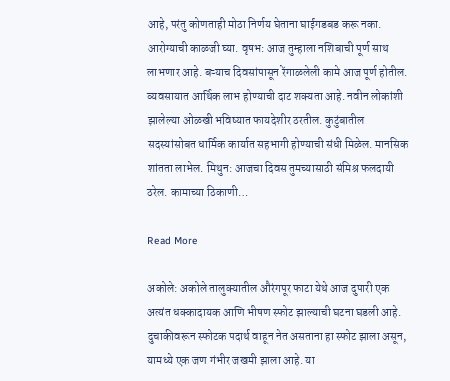आहे, परंतु कोणताही मोठा निर्णय घेताना घाईगडबड करू नका. आरोग्याची काळजी घ्या. वृषभ: आज तुम्हाला नशिबाची पूर्ण साथ लाभणार आहे. बऱ्याच दिवसांपासून रेंगाळलेली कामे आज पूर्ण होतील. व्यवसायात आर्थिक लाभ होण्याची दाट शक्यता आहे. नवीन लोकांशी झालेल्या ओळखी भविष्यात फायदेशीर ठरतील. कुटुंबातील सदस्यांसोबत धार्मिक कार्यात सहभागी होण्याची संधी मिळेल. मानसिक शांतता लाभेल. मिथुन: आजचा दिवस तुमच्यासाठी संमिश्र फलदायी ठरेल. कामाच्या ठिकाणी…

Read More

अकोले: अकोले तालुक्यातील औरंगपूर फाटा येथे आज दुपारी एक अत्यंत धक्कादायक आणि भीषण स्फोट झाल्याची घटना घडली आहे. दुचाकीवरून स्फोटक पदार्थ वाहून नेत असताना हा स्फोट झाला असून, यामध्ये एक जण गंभीर जखमी झाला आहे. या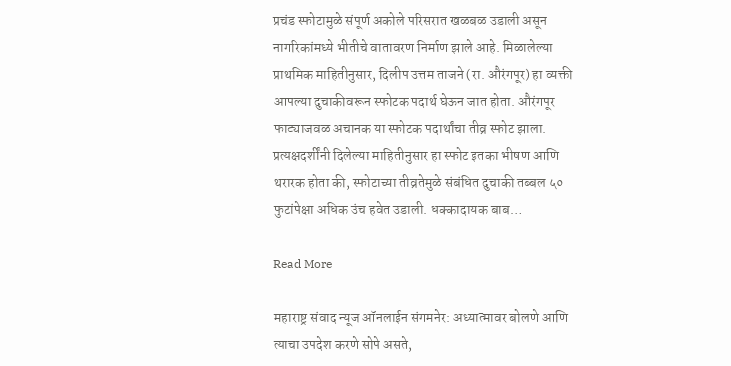प्रचंड स्फोटामुळे संपूर्ण अकोले परिसरात खळबळ उडाली असून नागरिकांमध्ये भीतीचे वातावरण निर्माण झाले आहे. मिळालेल्या प्राथमिक माहितीनुसार, दिलीप उत्तम ताजने (रा. औरंगपूर) हा व्यक्ती आपल्या दुचाकीवरून स्फोटक पदार्थ घेऊन जात होता. औरंगपूर फाट्याजवळ अचानक या स्फोटक पदार्थांचा तीव्र स्फोट झाला. प्रत्यक्षदर्शींनी दिलेल्या माहितीनुसार हा स्फोट इतका भीषण आणि थरारक होता की, स्फोटाच्या तीव्रतेमुळे संबंधित दुचाकी तब्बल ५० फुटांपेक्षा अधिक उंच हवेत उडाली. धक्कादायक बाब…

Read More

महाराष्ट्र संवाद न्यूज ऑनलाईन संगमनेर: अध्यात्मावर बोलणे आणि त्याचा उपदेश करणे सोपे असते,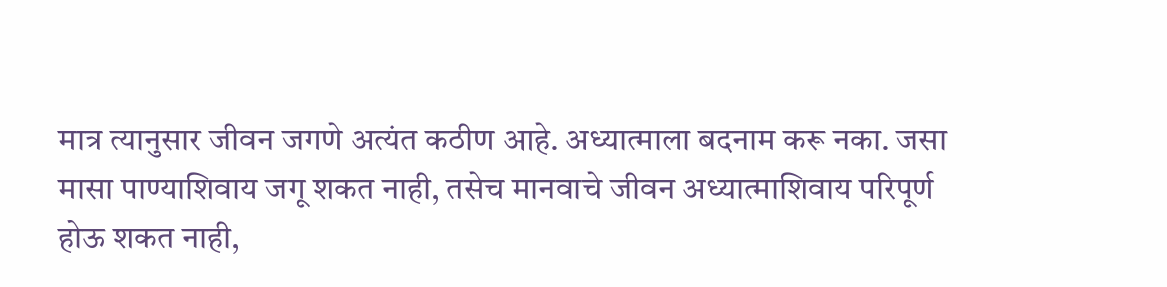मात्र त्यानुसार जीवन जगणे अत्यंत कठीण आहे. अध्यात्माला बदनाम करू नका. जसा मासा पाण्याशिवाय जगू शकत नाही, तसेच मानवाचे जीवन अध्यात्माशिवाय परिपूर्ण होऊ शकत नाही,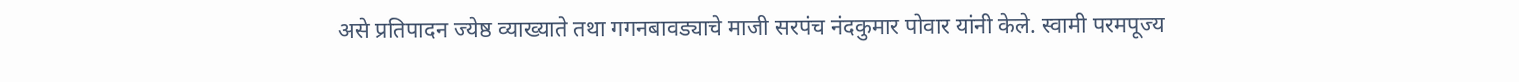असे प्रतिपादन ज्येष्ठ व्याख्याते तथा गगनबावड्याचे माजी सरपंच नंदकुमार पोवार यांनी केले. स्वामी परमपूज्य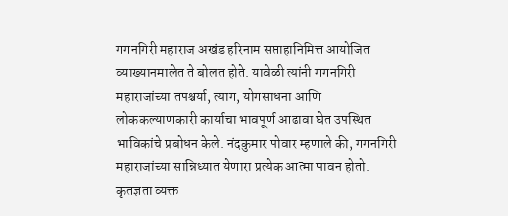गगनगिरी महाराज अखंड हरिनाम सप्ताहानिमित्त आयोजित व्याख्यानमालेत ते बोलत होते. यावेळी त्यांनी गगनगिरी महाराजांच्या तपश्चर्या, त्याग, योगसाधना आणि लोककल्याणकारी कार्याचा भावपूर्ण आढावा घेत उपस्थित भाविकांचे प्रबोधन केले. नंदकुमार पोवार म्हणाले की, गगनगिरी महाराजांच्या सान्निध्यात येणारा प्रत्येक आत्मा पावन होतो. कृतज्ञता व्यक्त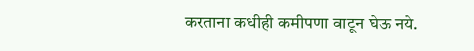करताना कधीही कमीपणा वाटून घेऊ नये.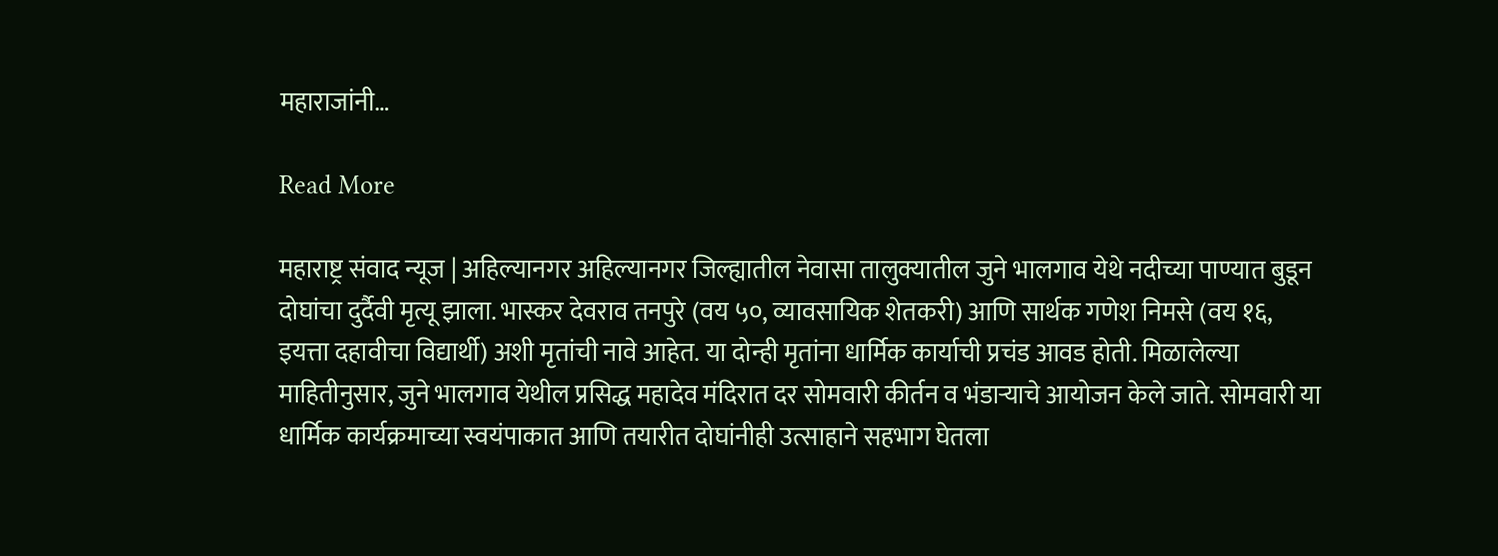महाराजांनी…

Read More

महाराष्ट्र संवाद न्यूज | अहिल्यानगर अहिल्यानगर जिल्ह्यातील नेवासा तालुक्यातील जुने भालगाव येथे नदीच्या पाण्यात बुडून दोघांचा दुर्दैवी मृत्यू झाला. भास्कर देवराव तनपुरे (वय ५०, व्यावसायिक शेतकरी) आणि सार्थक गणेश निमसे (वय १६, इयत्ता दहावीचा विद्यार्थी) अशी मृतांची नावे आहेत. या दोन्ही मृतांना धार्मिक कार्याची प्रचंड आवड होती. मिळालेल्या माहितीनुसार, जुने भालगाव येथील प्रसिद्ध महादेव मंदिरात दर सोमवारी कीर्तन व भंडाऱ्याचे आयोजन केले जाते. सोमवारी या धार्मिक कार्यक्रमाच्या स्वयंपाकात आणि तयारीत दोघांनीही उत्साहाने सहभाग घेतला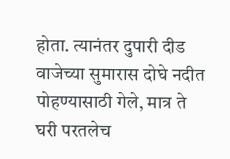होता. त्यानंतर दुपारी दीड वाजेच्या सुमारास दोघे नदीत पोहण्यासाठी गेले, मात्र ते घरी परतलेच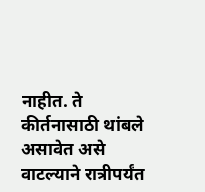नाहीत. ते कीर्तनासाठी थांबले असावेत असे वाटल्याने रात्रीपर्यंत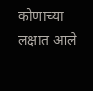कोणाच्या लक्षात आले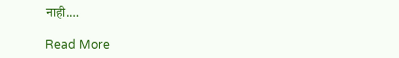नाही.…

Read More